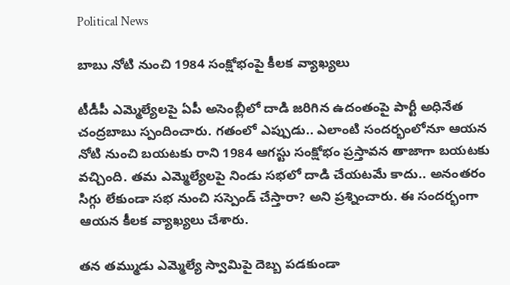Political News

బాబు నోటి నుంచి 1984 సంక్షోభంపై కీలక వ్యాఖ్యలు

టీడీపీ ఎమ్మెల్యేలపై ఏపీ అసెంబ్లీలో దాడి జరిగిన ఉదంతంపై పార్టీ అధినేత చంద్రబాబు స్పందించారు. గతంలో ఎప్పుడు.. ఎలాంటి సందర్భంలోనూ ఆయన నోటి నుంచి బయటకు రాని 1984 ఆగస్టు సంక్షోభం ప్రస్తావన తాజాగా బయటకు వచ్చింది. తమ ఎమ్మెల్యేలపై నిండు సభలో దాడి చేయటమే కాదు.. అనంతరం సిగ్గు లేకుండా సభ నుంచి సస్పెండ్ చేస్తారా? అని ప్రశ్నించారు. ఈ సందర్భంగా ఆయన కీలక వ్యాఖ్యలు చేశారు.

తన తమ్ముడు ఎమ్మెల్యే స్వామిపై దెబ్బ పడకుండా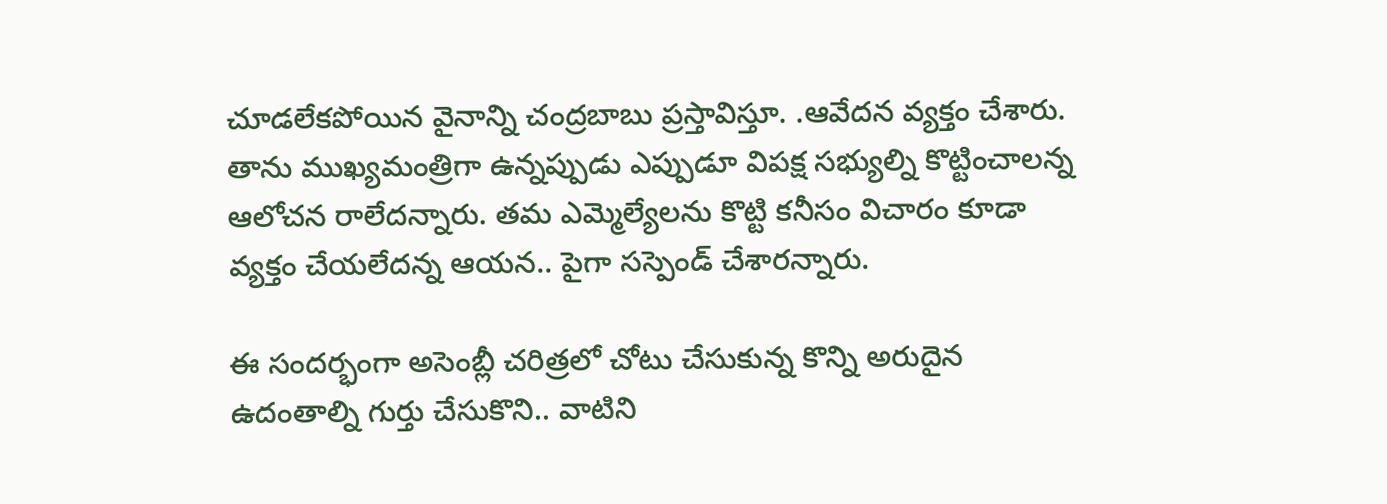చూడలేకపోయిన వైనాన్ని చంద్రబాబు ప్రస్తావిస్తూ. .ఆవేదన వ్యక్తం చేశారు. తాను ముఖ్యమంత్రిగా ఉన్నప్పుడు ఎప్పుడూ విపక్ష సభ్యుల్ని కొట్టించాలన్న ఆలోచన రాలేదన్నారు. తమ ఎమ్మెల్యేలను కొట్టి కనీసం విచారం కూడా వ్యక్తం చేయలేదన్న ఆయన.. పైగా సస్పెండ్ చేశారన్నారు.

ఈ సందర్భంగా అసెంబ్లీ చరిత్రలో చోటు చేసుకున్న కొన్ని అరుదైన ఉదంతాల్ని గుర్తు చేసుకొని.. వాటిని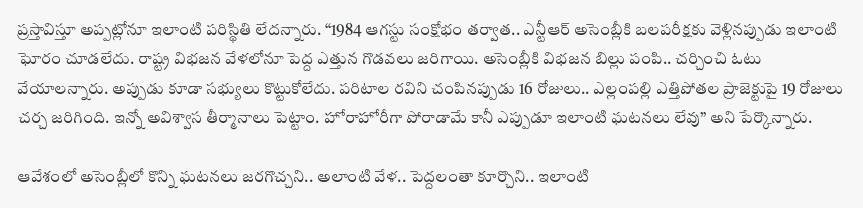ప్రస్తావిస్తూ అప్పట్లోనూ ఇలాంటి పరిస్థితి లేదన్నారు. “1984 ఆగస్టు సంక్షోభం తర్వాత.. ఎన్టీఆర్ అసెంబ్లీకి బలపరీక్షకు వెళ్లినప్పుడు ఇలాంటి ఘోరం చూడలేదు. రాష్ట్ర విభజన వేళలోనూ పెద్ద ఎత్తున గొడవలు జరిగాయి. అసెంబ్లీకి విభజన బిల్లు పంపి.. చర్చించి ఓటు వేయాలన్నారు. అప్పుడు కూడా సభ్యులు కొట్టుకోలేదు. పరిటాల రవిని చంపినప్పుడు 16 రోజులు.. ఎల్లంపల్లి ఎత్తిపోతల ప్రాజెక్టుపై 19 రోజులు చర్చ జరిగింది. ఇన్నో అవిశ్వాస తీర్మానాలు పెట్టాం. హోరాహోరీగా పోరాడామే కానీ ఎప్పుడూ ఇలాంటి ఘటనలు లేవు” అని పేర్కొన్నారు.

ఆవేశంలో అసెంబ్లీలో కొన్ని ఘటనలు జరగొచ్చని.. అలాంటి వేళ.. పెద్దలంతా కూర్చొని.. ఇలాంటి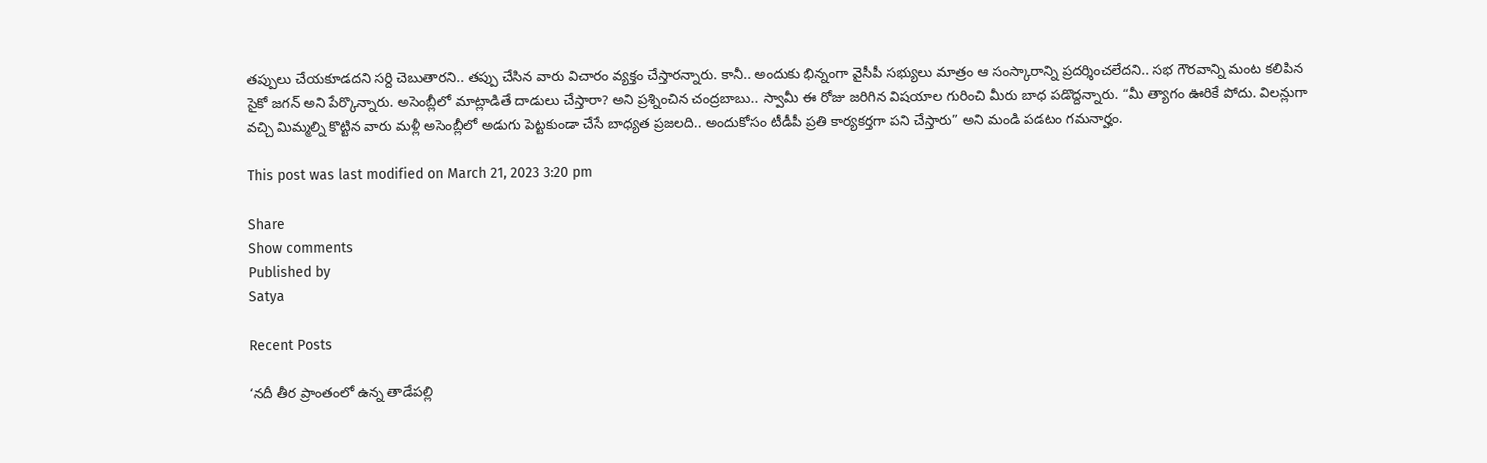తప్పులు చేయకూడదని సర్ది చెబుతారని.. తప్పు చేసిన వారు విచారం వ్యక్తం చేస్తారన్నారు. కానీ.. అందుకు భిన్నంగా వైసీపీ సభ్యులు మాత్రం ఆ సంస్కారాన్ని ప్రదర్శించలేదని.. సభ గౌరవాన్ని మంట కలిపిన సైకో జగన్ అని పేర్కొన్నారు. అసెంబ్లీలో మాట్లాడితే దాడులు చేస్తారా? అని ప్రశ్నించిన చంద్రబాబు.. స్వామీ ఈ రోజు జరిగిన విషయాల గురించి మీరు బాధ పడొద్దన్నారు. “మీ త్యాగం ఊరికే పోదు. విలన్లుగా వచ్చి మిమ్మల్ని కొట్టిన వారు మళ్లీ అసెంబ్లీలో అడుగు పెట్టకుండా చేసే బాధ్యత ప్రజలది.. అందుకోసం టీడీపీ ప్రతి కార్యకర్తగా పని చేస్తారు” అని మండి పడటం గమనార్హం.

This post was last modified on March 21, 2023 3:20 pm

Share
Show comments
Published by
Satya

Recent Posts

‘నదీ తీర ప్రాంతంలో ఉన్న తాడేపల్లి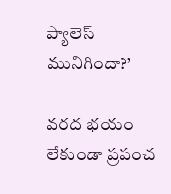ప్యాలెస్ మునిగిందా?’

వరద భయం లేకుండా ప్రపంచ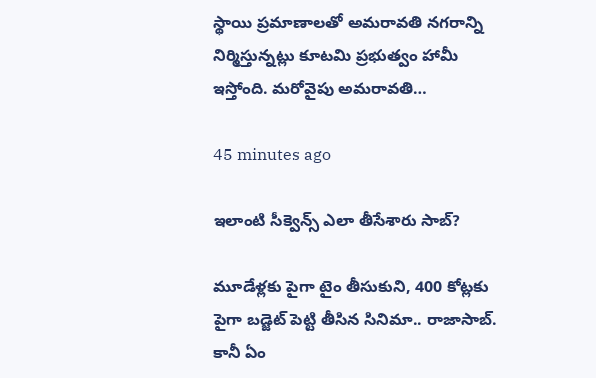స్థాయి ప్రమాణాలతో అమరావతి నగరాన్ని నిర్మిస్తున్నట్లు కూటమి ప్రభుత్వం హామీ ఇస్తోంది. మరోవైపు అమరావతి…

45 minutes ago

ఇలాంటి సీక్వెన్స్ ఎలా తీసేశారు సాబ్‌?

మూడేళ్ల‌కు పైగా టైం తీసుకుని, 400 కోట్ల‌కు పైగా బ‌డ్జెట్ పెట్టి తీసిన సినిమా.. రాజాసాబ్. కానీ ఏం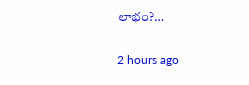లాభం?…

2 hours ago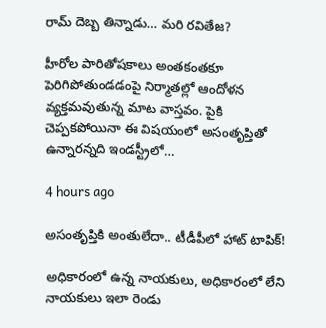రామ్ దెబ్బ తిన్నాడు… మరి రవితేజ?

హీరోల పారితోషకాలు అంతకంతకూ పెరిగిపోతుండడంపై నిర్మాతల్లో ఆందోళన వ్యక్తమవుతున్న మాట వాస్తవం. పైకి చెప్పకపోయినా ఈ విషయంలో అసంతృప్తితో ఉన్నారన్నది ఇండస్ట్రీలో…

4 hours ago

అసంతృప్తికి అంతులేదా.. టీడీపీలో హాట్ టాపిక్!

అధికారంలో ఉన్న నాయకులు, అధికారంలో లేని నాయకులు ఇలా రెండు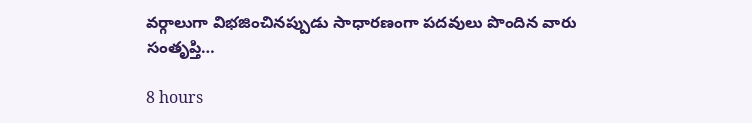వర్గాలుగా విభజించినప్పుడు సాధారణంగా పదవులు పొందిన వారు సంతృప్తి…

8 hours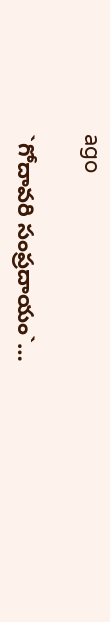ago

`గోదావ‌రి సంప్ర‌దాయం`…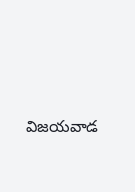విజ‌య‌వాడ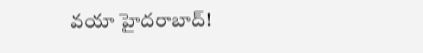వ‌యా హైద‌రాబాద్‌!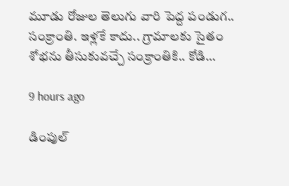మూడు రోజుల తెలుగు వారి పెద్ద పండుగ‌.. సంక్రాంతి. ఇళ్ల‌కే కాదు.. గ్రామాల‌కు సైతం శోభ‌ను తీసుకువ‌చ్చే సంక్రాంతికి.. కోడి…

9 hours ago

డింపుల్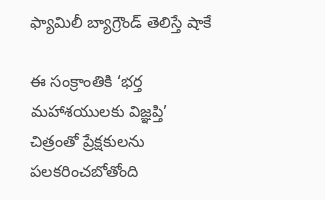ఫ్యామిలీ బ్యాగ్రౌండ్ తెలిస్తే షాకే

ఈ సంక్రాంతికి ‘భర్త మహాశయులకు విజ్ఞప్తి’ చిత్రంతో ప్రేక్షకులను పలకరించబోతోంది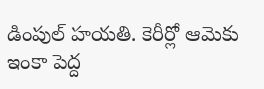డింపుల్ హయతి. కెరీర్లో ఆమెకు ఇంకా పెద్ద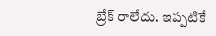బ్రేక్ రాలేదు. ఇప్పటికే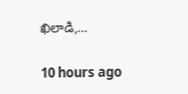ఖిలాడి,…

10 hours ago